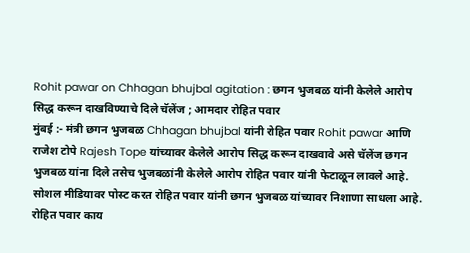Rohit pawar on Chhagan bhujbal agitation : छगन भुजबळ यांनी केलेले आरोप सिद्ध करून दाखविण्याचे दिले चॅलेंज ; आमदार रोहित पवार
मुंबई :- मंत्री छगन भुजबळ Chhagan bhujbal यांनी रोहित पवार Rohit pawar आणि राजेश टोपे Rajesh Tope यांच्यावर केलेले आरोप सिद्ध करून दाखवावे असे चॅलेंज छगन भुजबळ यांना दिले तसेच भुजबळांनी केलेले आरोप रोहित पवार यांनी फेटाळून लावले आहे. सोशल मीडियावर पोस्ट करत रोहित पवार यांनी छगन भुजबळ यांच्यावर निशाणा साधला आहे.
रोहित पवार काय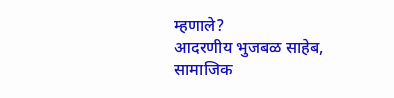म्हणाले?
आदरणीय भुजबळ साहेब,
सामाजिक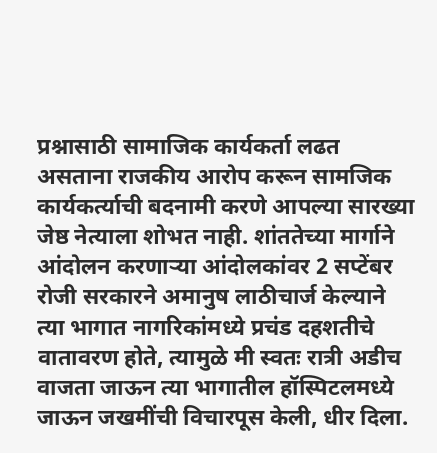प्रश्नासाठी सामाजिक कार्यकर्ता लढत असताना राजकीय आरोप करून सामजिक कार्यकर्त्याची बदनामी करणे आपल्या सारख्या जेष्ठ नेत्याला शोभत नाही. शांततेच्या मार्गाने आंदोलन करणाऱ्या आंदोलकांवर 2 सप्टेंबर रोजी सरकारने अमानुष लाठीचार्ज केल्याने त्या भागात नागरिकांमध्ये प्रचंड दहशतीचे वातावरण होते, त्यामुळे मी स्वतः रात्री अडीच वाजता जाऊन त्या भागातील हॉस्पिटलमध्ये जाऊन जखमींची विचारपूस केली, धीर दिला.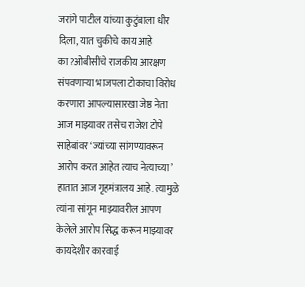जरांगे पाटील यांच्या कुटुंबाला धीर दिला, यात चुकीचे काय आहे का?ओबीसींचे राजकीय आरक्षण संपवणाऱ्या भाजपला टोकाचा विरोध करणारा आपल्यासारखा जेष्ठ नेता आज माझ्यावर तसेच राजेश टोपे साहेबांवर ‘ज्यांच्या सांगण्यावरून आरोप करत आहेत त्याच नेत्याच्या’ हातात आज गृहमंत्रालय आहे. त्यामुळे त्यांना सांगून माझ्यावरील आपण केलेले आरोप सिद्ध करून माझ्यावर कायदेशीर कारवाई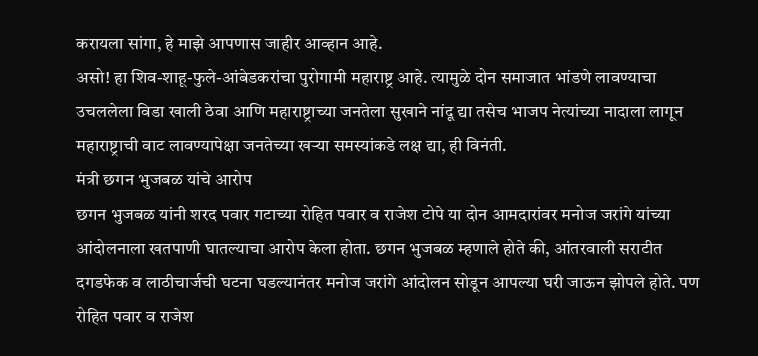करायला सांगा, हे माझे आपणास जाहीर आव्हान आहे.
असो! हा शिव-शाहू-फुले-आंबेडकरांचा पुरोगामी महाराष्ट्र आहे. त्यामुळे दोन समाजात भांडणे लावण्याचा उचललेला विडा खाली ठेवा आणि महाराष्ट्राच्या जनतेला सुखाने नांदू द्या तसेच भाजप नेत्यांच्या नादाला लागून महाराष्ट्राची वाट लावण्यापेक्षा जनतेच्या खऱ्या समस्यांकडे लक्ष द्या, ही विनंती.
मंत्री छगन भुजबळ यांचे आरोप
छगन भुजबळ यांनी शरद पवार गटाच्या रोहित पवार व राजेश टोपे या दोन आमदारांवर मनोज जरांगे यांच्या आंदोलनाला खतपाणी घातल्याचा आरोप केला होता. छगन भुजबळ म्हणाले होते की, आंतरवाली सराटीत दगडफेक व लाठीचार्जची घटना घडल्यानंतर मनोज जरांगे आंदोलन सोडून आपल्या घरी जाऊन झोपले होते. पण रोहित पवार व राजेश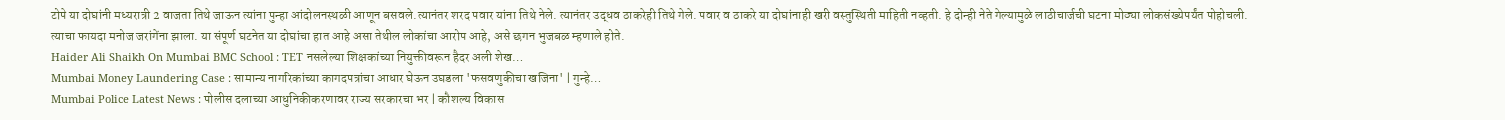टोपे या दोघांनी मध्यरात्री 2 वाजता तिथे जाऊन त्यांना पुन्हा आंदोलनस्थळी आणून बसवले.त्यानंतर शरद पवार यांना तिथे नेले. त्यानंतर उद्धव ठाकरेही तिथे गेले. पवार व ठाकरे या दोघांनाही खरी वस्तुस्थिती माहिती नव्हती. हे दोन्ही नेते गेल्यामुळे लाठीचार्जची घटना मोठ्या लोकसंख्येपर्यंत पोहोचली. त्याचा फायदा मनोज जरांगेंना झाला. या संपूर्ण घटनेत या दोघांचा हात आहे असा तेथील लोकांचा आरोप आहे, असे छगन भुजबळ म्हणाले होते.
Haider Ali Shaikh On Mumbai BMC School : TET नसलेल्या शिक्षकांच्या नियुक्तीवरून हैदर अली शेख…
Mumbai Money Laundering Case : सामान्य नागरिकांच्या कागदपत्रांचा आधार घेऊन उघडला 'फसवणुकीचा खजिना' | गुन्हे…
Mumbai Police Latest News : पोलीस दलाच्या आधुनिकीकरणावर राज्य सरकारचा भर | कौशल्य विकास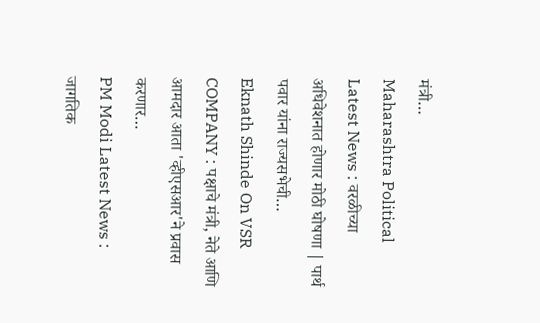मंत्री…
Maharashtra Political Latest News : वरळीच्या अधिवेशनात होणार मोठी घोषणा | पार्थ पवार यांना राज्यसभेची…
Eknath Shinde On VSR COMPANY : पक्षाचे मंत्री, नेते आणि आमदार आता 'व्हीएसआर'ने प्रवास करणार…
PM Modi Latest News : जागतिक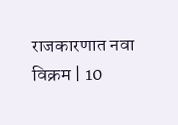राजकारणात नवा विक्रम | 10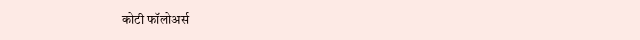कोटी फॉलोअर्स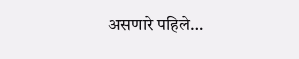असणारे पहिले…